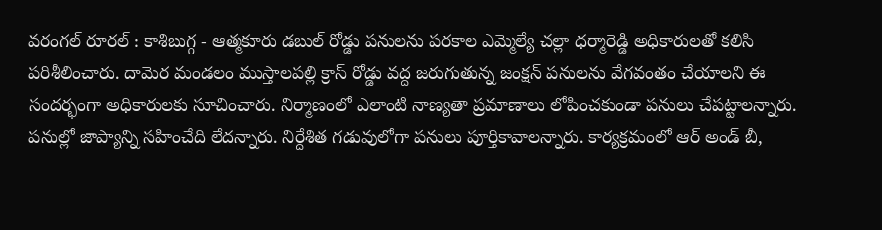వరంగల్ రూరల్ : కాశిబుగ్గ - ఆత్మకూరు డబుల్ రోడ్డు పనులను పరకాల ఎమ్మెల్యే చల్లా ధర్మారెడ్డి అధికారులతో కలిసి పరిశీలించారు. దామెర మండలం ముస్తాలపల్లి క్రాస్ రోడ్డు వద్ద జరుగుతున్న జంక్షన్ పనులను వేగవంతం చేయాలని ఈ సందర్భంగా అధికారులకు సూచించారు. నిర్మాణంలో ఎలాంటి నాణ్యతా ప్రమాణాలు లోపించకుండా పనులు చేపట్టాలన్నారు. పనుల్లో జాప్యాన్ని సహించేది లేదన్నారు. నిర్దేశిత గడువులోగా పనులు పూర్తికావాలన్నారు. కార్యక్రమంలో ఆర్ అండ్ బీ,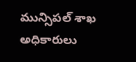మున్సిపల్ శాఖ అధికారులు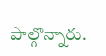పాల్గొన్నారు.